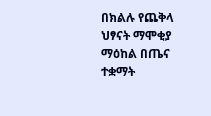በክልሉ የጨቅላ ህፃናት ማሞቂያ ማዕከል በጤና ተቋማት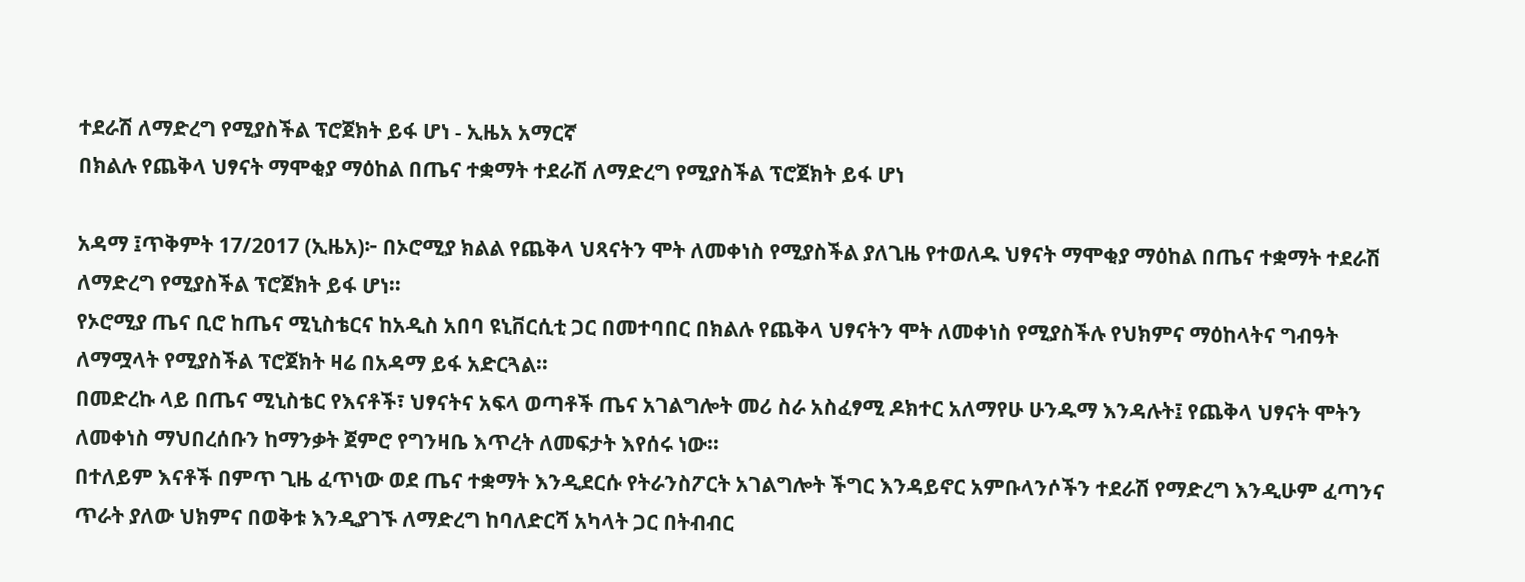ተደራሽ ለማድረግ የሚያስችል ፕሮጀክት ይፋ ሆነ - ኢዜአ አማርኛ
በክልሉ የጨቅላ ህፃናት ማሞቂያ ማዕከል በጤና ተቋማት ተደራሽ ለማድረግ የሚያስችል ፕሮጀክት ይፋ ሆነ

አዳማ ፤ጥቅምት 17/2017 (ኢዜአ)፦ በኦሮሚያ ክልል የጨቅላ ህጻናትን ሞት ለመቀነስ የሚያስችል ያለጊዜ የተወለዱ ህፃናት ማሞቂያ ማዕከል በጤና ተቋማት ተደራሽ ለማድረግ የሚያስችል ፕሮጀክት ይፋ ሆነ።
የኦሮሚያ ጤና ቢሮ ከጤና ሚኒስቴርና ከአዲስ አበባ ዩኒቨርሲቲ ጋር በመተባበር በክልሉ የጨቅላ ህፃናትን ሞት ለመቀነስ የሚያስችሉ የህክምና ማዕከላትና ግብዓት ለማሟላት የሚያስችል ፕሮጀክት ዛሬ በአዳማ ይፋ አድርጓል።
በመድረኩ ላይ በጤና ሚኒስቴር የእናቶች፣ ህፃናትና አፍላ ወጣቶች ጤና አገልግሎት መሪ ስራ አስፈፃሚ ዶክተር አለማየሁ ሁንዱማ እንዳሉት፤ የጨቅላ ህፃናት ሞትን ለመቀነስ ማህበረሰቡን ከማንቃት ጀምሮ የግንዛቤ እጥረት ለመፍታት እየሰሩ ነው።
በተለይም እናቶች በምጥ ጊዜ ፈጥነው ወደ ጤና ተቋማት እንዲደርሱ የትራንስፖርት አገልግሎት ችግር እንዳይኖር አምቡላንሶችን ተደራሽ የማድረግ እንዲሁም ፈጣንና ጥራት ያለው ህክምና በወቅቱ እንዲያገኙ ለማድረግ ከባለድርሻ አካላት ጋር በትብብር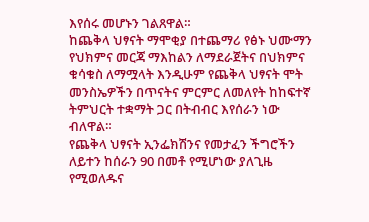እየሰሩ መሆኑን ገልጸዋል።
ከጨቅላ ህፃናት ማሞቂያ በተጨማሪ የፅኑ ህሙማን የህክምና መርጃ ማእከልን ለማደራጀትና በህክምና ቁሳቁስ ለማሟላት እንዲሁም የጨቅላ ህፃናት ሞት መንስኤዎችን በጥናትና ምርምር ለመለየት ከከፍተኛ ትምህርት ተቋማት ጋር በትብብር እየሰራን ነው ብለዋል።
የጨቅላ ህፃናት ኢንፌክሽንና የመታፈን ችግሮችን ለይተን ከሰራን 90 በመቶ የሚሆነው ያለጊዜ የሚወለዱና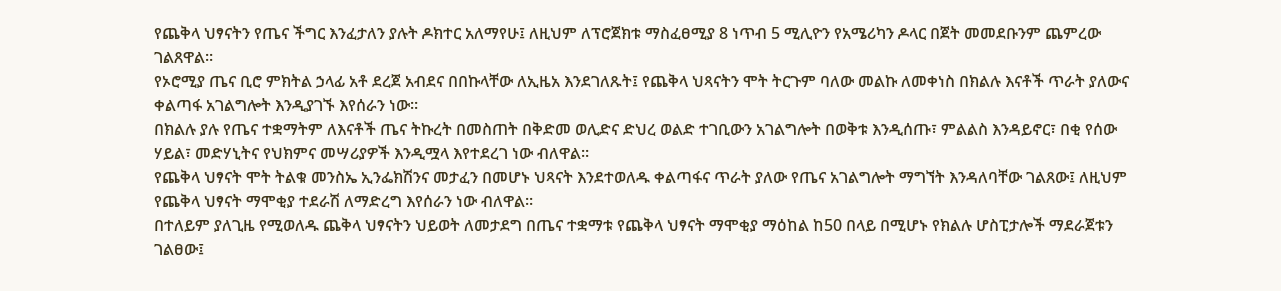የጨቅላ ህፃናትን የጤና ችግር እንፈታለን ያሉት ዶክተር አለማየሁ፤ ለዚህም ለፕሮጀክቱ ማስፈፀሚያ 8 ነጥብ 5 ሚሊዮን የአሜሪካን ዶላር በጀት መመደቡንም ጨምረው ገልጸዋል።
የኦሮሚያ ጤና ቢሮ ምክትል ኃላፊ አቶ ደረጀ አብደና በበኩላቸው ለኢዜአ እንደገለጹት፤ የጨቅላ ህጻናትን ሞት ትርጉም ባለው መልኩ ለመቀነስ በክልሉ እናቶች ጥራት ያለውና ቀልጣፋ አገልግሎት እንዲያገኙ እየሰራን ነው።
በክልሉ ያሉ የጤና ተቋማትም ለእናቶች ጤና ትኩረት በመስጠት በቅድመ ወሊድና ድህረ ወልድ ተገቢውን አገልግሎት በወቅቱ እንዲሰጡ፣ ምልልስ እንዳይኖር፣ በቂ የሰው ሃይል፣ መድሃኒትና የህክምና መሣሪያዎች እንዲሟላ እየተደረገ ነው ብለዋል።
የጨቅላ ህፃናት ሞት ትልቁ መንስኤ ኢንፌክሽንና መታፈን በመሆኑ ህጻናት እንደተወለዱ ቀልጣፋና ጥራት ያለው የጤና አገልግሎት ማግኘት እንዳለባቸው ገልጸው፤ ለዚህም የጨቅላ ህፃናት ማሞቂያ ተደራሽ ለማድረግ እየሰራን ነው ብለዋል።
በተለይም ያለጊዜ የሚወለዱ ጨቅላ ህፃናትን ህይወት ለመታደግ በጤና ተቋማቱ የጨቅላ ህፃናት ማሞቂያ ማዕከል ከ50 በላይ በሚሆኑ የክልሉ ሆስፒታሎች ማደራጀቱን ገልፀው፤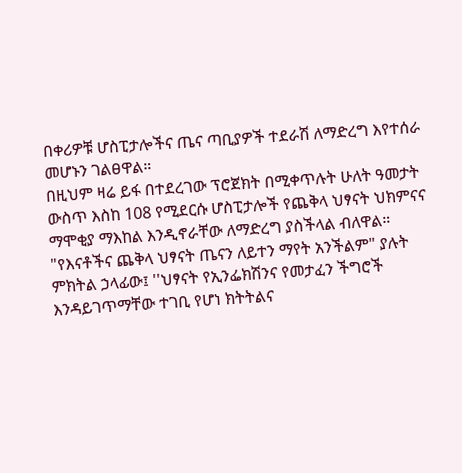በቀሪዎቹ ሆስፒታሎችና ጤና ጣቢያዎች ተደራሽ ለማድረግ እየተሰራ መሆኑን ገልፀዋል።
በዚህም ዛሬ ይፋ በተደረገው ፕሮጀክት በሚቀጥሉት ሁለት ዓመታት ውስጥ እስከ 108 የሚደርሱ ሆስፒታሎች የጨቅላ ህፃናት ህክምናና ማሞቂያ ማእከል እንዲኖራቸው ለማድረግ ያስችላል ብለዋል።
"የእናቶችና ጨቅላ ህፃናት ጤናን ለይተን ማየት አንችልም" ያሉት ምክትል ኃላፊው፤ ''ህፃናት የኢንፌክሽንና የመታፈን ችግሮች እንዳይገጥማቸው ተገቢ የሆነ ክትትልና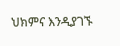ህክምና እንዲያገኙ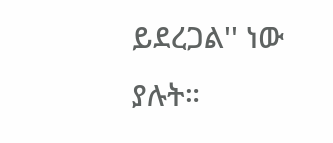ይደረጋል'' ነው ያሉት።